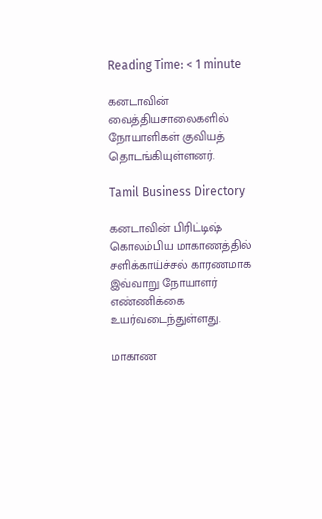Reading Time: < 1 minute

கனடாவின் வைத்தியசாலைகளில் நோயாளிகள் குவியத் தொடங்கியுள்ளனர்.

Tamil Business Directory

கனடாவின் பிரிட்டிஷ் கொலம்பிய மாகாணத்தில் சளிக்காய்ச்சல் காரணமாக இவ்வாறு நோயாளர் எண்ணிக்கை உயர்வடைந்துள்ளது.

மாகாண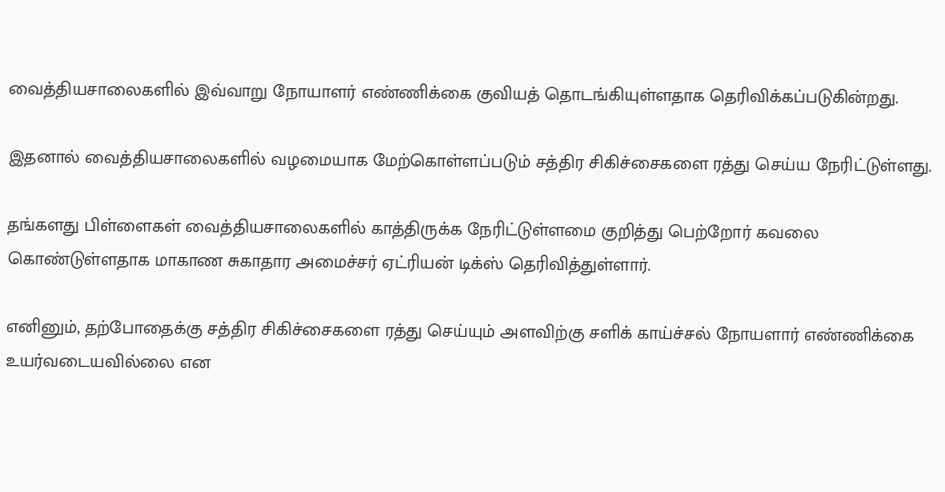வைத்தியசாலைகளில் இவ்வாறு நோயாளர் எண்ணிக்கை குவியத் தொடங்கியுள்ளதாக தெரிவிக்கப்படுகின்றது.

இதனால் வைத்தியசாலைகளில் வழமையாக மேற்கொள்ளப்படும் சத்திர சிகிச்சைகளை ரத்து செய்ய நேரிட்டுள்ளது.

தங்களது பிள்ளைகள் வைத்தியசாலைகளில் காத்திருக்க நேரிட்டுள்ளமை குறித்து பெற்றோர் கவலை கொண்டுள்ளதாக மாகாண சுகாதார அமைச்சர் ஏட்ரியன் டிக்ஸ் தெரிவித்துள்ளார்.

எனினும், தற்போதைக்கு சத்திர சிகிச்சைகளை ரத்து செய்யும் அளவிற்கு சளிக் காய்ச்சல் நோயளார் எண்ணிக்கை உயர்வடையவில்லை என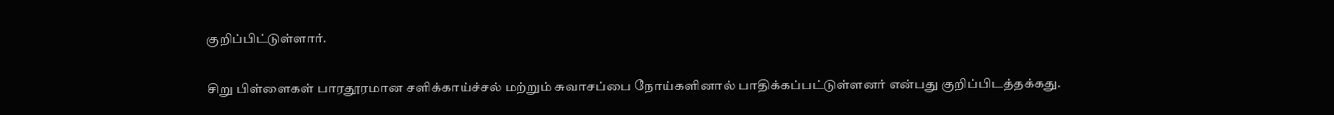குறிப்பிட்டுள்ளார்.

சிறு பிள்ளைகள் பாரதூரமான சளிக்காய்ச்சல் மற்றும் சுவாசப்பை நோய்களினால் பாதிக்கப்பட்டுள்ளனர் என்பது குறிப்பிடத்தக்கது.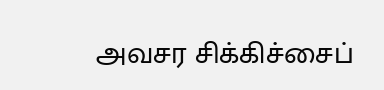அவசர சிக்கிச்சைப்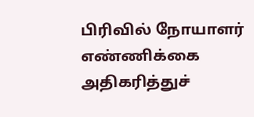பிரிவில் நோயாளர் எண்ணிக்கை அதிகரித்துச்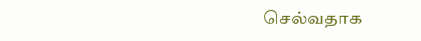செல்வதாக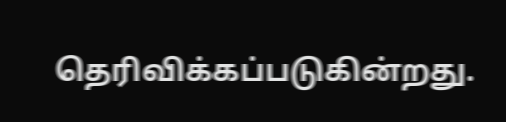தெரிவிக்கப்படுகின்றது.